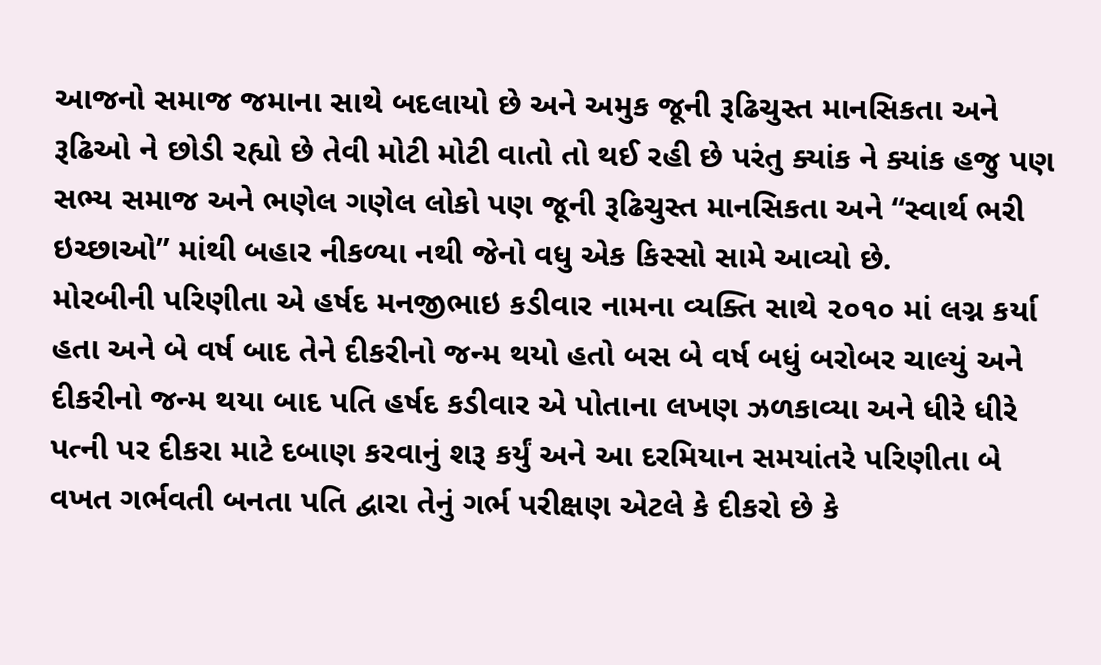આજનો સમાજ જમાના સાથે બદલાયો છે અને અમુક જૂની રૂઢિચુસ્ત માનસિકતા અને રૂઢિઓ ને છોડી રહ્યો છે તેવી મોટી મોટી વાતો તો થઈ રહી છે પરંતુ ક્યાંક ને ક્યાંક હજુ પણ સભ્ય સમાજ અને ભણેલ ગણેલ લોકો પણ જૂની રૂઢિચુસ્ત માનસિકતા અને “સ્વાર્થ ભરી ઇચ્છાઓ” માંથી બહાર નીકળ્યા નથી જેનો વધુ એક કિસ્સો સામે આવ્યો છે.
મોરબીની પરિણીતા એ હર્ષદ મનજીભાઇ કડીવાર નામના વ્યક્તિ સાથે ૨૦૧૦ માં લગ્ન કર્યા હતા અને બે વર્ષ બાદ તેને દીકરીનો જન્મ થયો હતો બસ બે વર્ષ બધું બરોબર ચાલ્યું અને દીકરીનો જન્મ થયા બાદ પતિ હર્ષદ કડીવાર એ પોતાના લખણ ઝળકાવ્યા અને ધીરે ધીરે પત્ની પર દીકરા માટે દબાણ કરવાનું શરૂ કર્યું અને આ દરમિયાન સમયાંતરે પરિણીતા બે વખત ગર્ભવતી બનતા પતિ દ્વારા તેનું ગર્ભ પરીક્ષણ એટલે કે દીકરો છે કે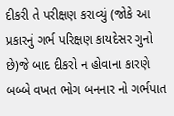દીકરી તે પરીક્ષણ કરાવ્યું (જોકે આ પ્રકારનું ગર્ભ પરિક્ષણ કાયદેસર ગુનો છે)જે બાદ દીકરો ન હોવાના કારણે બબ્બે વખત ભોગ બનનાર નો ગર્ભપાત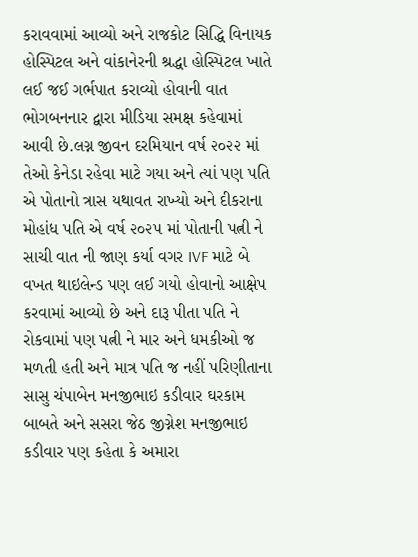કરાવવામાં આવ્યો અને રાજકોટ સિદ્ધિ વિનાયક હોસ્પિટલ અને વાંકાનેરની શ્રદ્ધા હોસ્પિટલ ખાતે લઈ જઈ ગર્ભપાત કરાવ્યો હોવાની વાત ભોગબનનાર દ્વારા મીડિયા સમક્ષ કહેવામાં આવી છે.લગ્ન જીવન દરમિયાન વર્ષ ૨૦૨૨ માં તેઓ કેનેડા રહેવા માટે ગયા અને ત્યાં પણ પતિ એ પોતાનો ત્રાસ યથાવત રાખ્યો અને દીકરાના મોહાંધ પતિ એ વર્ષ ૨૦૨૫ માં પોતાની પત્ની ને સાચી વાત ની જાણ કર્યા વગર IVF માટે બે વખત થાઇલેન્ડ પણ લઈ ગયો હોવાનો આક્ષેપ કરવામાં આવ્યો છે અને દારૂ પીતા પતિ ને રોકવામાં પણ પત્ની ને માર અને ધમકીઓ જ મળતી હતી અને માત્ર પતિ જ નહીં પરિણીતાના સાસુ ચંપાબેન મનજીભાઇ કડીવાર ઘરકામ બાબતે અને સસરા જેઠ જીગ્નેશ મનજીભાઇ કડીવાર પણ કહેતા કે અમારા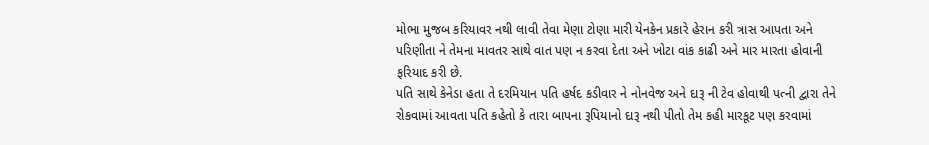મોભા મુજબ કરિયાવર નથી લાવી તેવા મેણા ટોણા મારી યેનકેન પ્રકારે હેરાન કરી ત્રાસ આપતા અને પરિણીતા ને તેમના માવતર સાથે વાત પણ ન કરવા દેતા અને ખોટા વાંક કાઢી અને માર મારતા હોવાની ફરિયાદ કરી છે.
પતિ સાથે કેનેડા હતા તે દરમિયાન પતિ હર્ષદ કડીવાર ને નોનવેજ અને દારૂ ની ટેવ હોવાથી પત્ની દ્વારા તેને રોકવામાં આવતા પતિ કહેતો કે તારા બાપના રૂપિયાનો દારૂ નથી પીતો તેમ કહી મારકૂટ પણ કરવામાં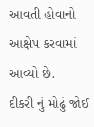આવતી હોવાનો આક્ષેપ કરવામાં આવ્યો છે.
દીકરી નું મોઢું જોઈ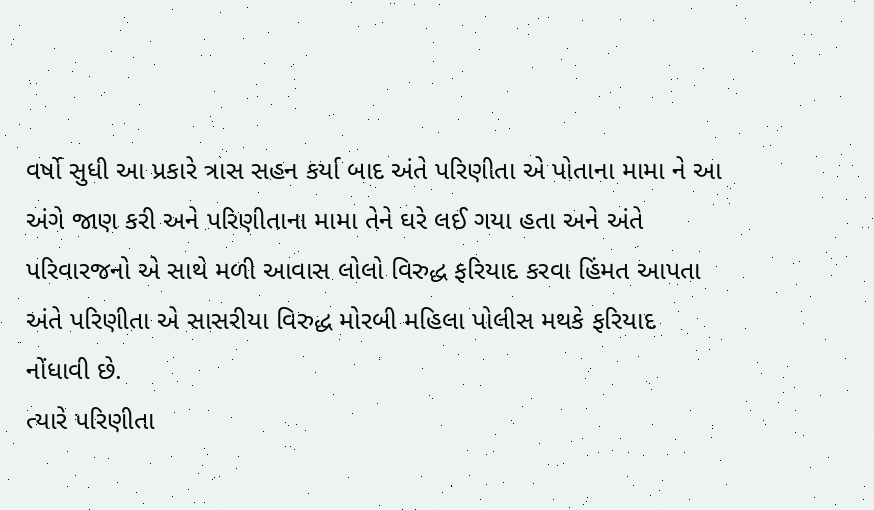વર્ષો સુધી આ પ્રકારે ત્રાસ સહન કર્યા બાદ અંતે પરિણીતા એ પોતાના મામા ને આ અંગે જાણ કરી અને પરિણીતાના મામા તેને ઘરે લઈ ગયા હતા અને અંતે પરિવારજનો એ સાથે મળી આવાસ લોલો વિરુદ્ધ ફરિયાદ કરવા હિંમત આપતા અંતે પરિણીતા એ સાસરીયા વિરુદ્ધ મોરબી મહિલા પોલીસ મથકે ફરિયાદ નોંધાવી છે.
ત્યારે પરિણીતા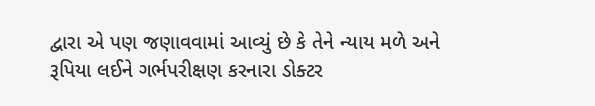દ્વારા એ પણ જણાવવામાં આવ્યું છે કે તેને ન્યાય મળે અને રૂપિયા લઈને ગર્ભપરીક્ષણ કરનારા ડોક્ટર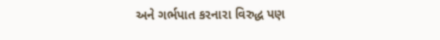અને ગર્ભપાત કરનારા વિરુદ્ધ પણ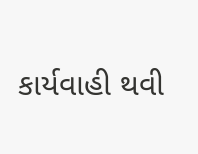કાર્યવાહી થવી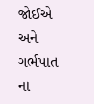જોઈએ અને ગર્ભપાત ના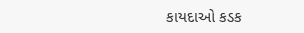કાયદાઓ કડક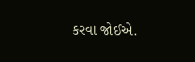કરવા જોઈએ.